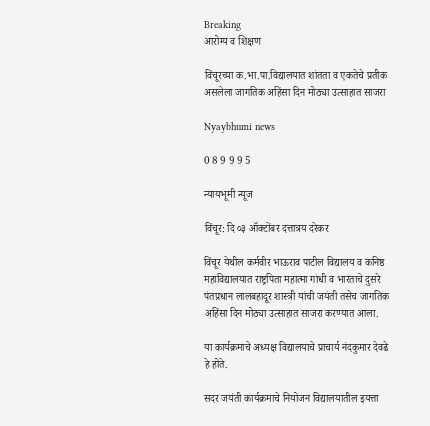Breaking
आरोग्य व शिक्षण

विंचूरच्या क.भा.पा.विद्यालयात शांतता व एकतेचे प्रतीक असलेला जागतिक अहिंसा दिन मोठ्या उत्साहात साजरा

Nyaybhumi news

0 8 9 9 9 5

न्यायभूमी न्यूज

विंचूर: दि ०३ ऑक्टोंबर दत्तात्रय दरेकर

विंचूर येथील कर्मवीर भाऊराव पाटील विद्यालय व कनिष्ठ महाविद्यालयात राष्ट्रपिता महात्मा गांधी व भारताचे दुसरे पंतप्रधान लालबहादूर शास्त्री यांची जयंती तसेच जागतिक अहिंसा दिन मोठ्या उत्साहात साजरा करण्यात आला.

या कार्यक्रमाचे अध्यक्ष विद्यालयाचे प्राचार्य नंदकुमार देवढे हे होते.

सदर जयंती कार्यक्रमाचे नियोजन विद्यालयातील इयत्ता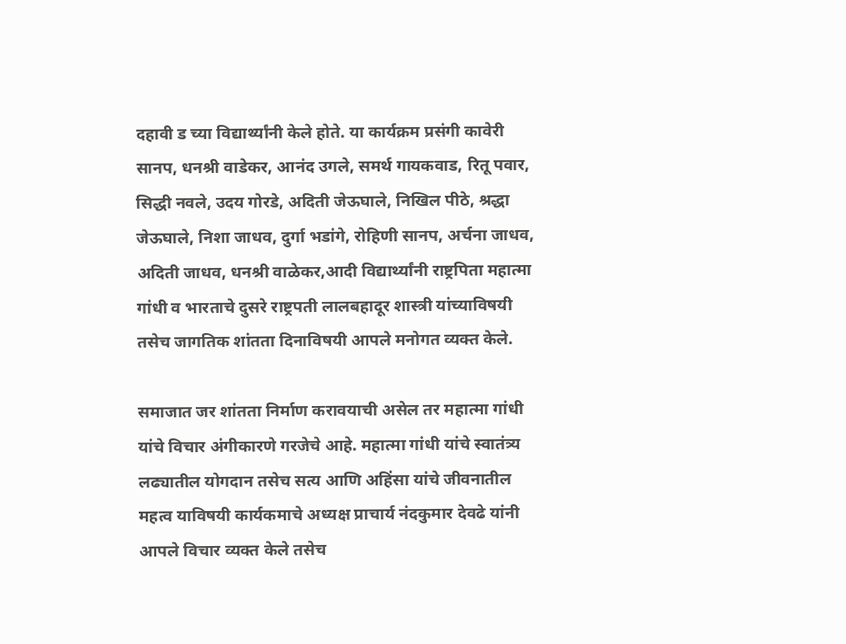दहावी ड च्या विद्यार्थ्यांनी केले होते. या कार्यक्रम प्रसंगी कावेरी सानप, धनश्री वाडेकर, आनंद उगले, समर्थ गायकवाड, रितू पवार, सिद्धी नवले, उदय गोरडे, अदिती जेऊघाले, निखिल पीठे, श्रद्धा जेऊघाले, निशा जाधव, दुर्गा भडांगे, रोहिणी सानप, अर्चना जाधव, अदिती जाधव, धनश्री वाळेकर,आदी विद्यार्थ्यांनी राष्ट्रपिता महात्मा गांधी व भारताचे दुसरे राष्ट्रपती लालबहादूर शास्त्री यांच्याविषयी तसेच जागतिक शांतता दिनाविषयी आपले मनोगत व्यक्त केले.

समाजात जर शांतता निर्माण करावयाची असेल तर महात्मा गांधी यांचे विचार अंगीकारणे गरजेचे आहे. महात्मा गांधी यांचे स्वातंत्र्य लढ्यातील योगदान तसेच सत्य आणि अहिंसा यांचे जीवनातील महत्व याविषयी कार्यकमाचे अध्यक्ष प्राचार्य नंदकुमार देवढे यांनी आपले विचार व्यक्त केले तसेच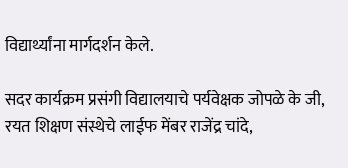विद्यार्थ्यांना मार्गदर्शन केले.

सदर कार्यक्रम प्रसंगी विद्यालयाचे पर्यवेक्षक जोपळे के जी, रयत शिक्षण संस्थेचे लाईफ मेंबर राजेंद्र चांदे,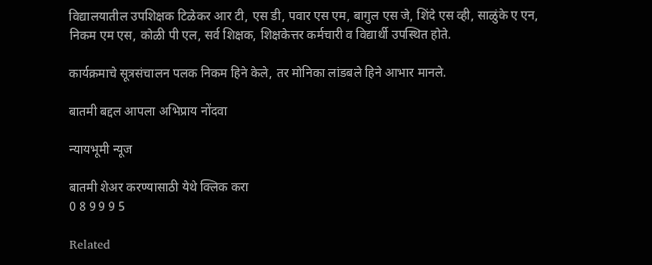विद्यालयातील उपशिक्षक टिळेकर आर टी, एस डी, पवार एस एम, बागुल एस जे, शिंदे एस व्ही, साळुंके ए एन, निकम एम एस, कोळी पी एल, सर्व शिक्षक, शिक्षकेत्तर कर्मचारी व विद्यार्थी उपस्थित होते.

कार्यक्रमाचे सूत्रसंचालन पलक निकम हिने केले, तर मोनिका लांडबले हिने आभार मानले.

बातमी बद्दल आपला अभिप्राय नोंदवा

न्यायभूमी न्यूज

बातमी शेअर करण्यासाठी येथे क्लिक करा
0 8 9 9 9 5

Related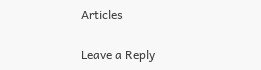Articles

Leave a Reply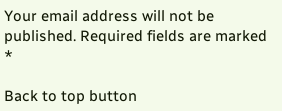Your email address will not be published. Required fields are marked *

Back to top button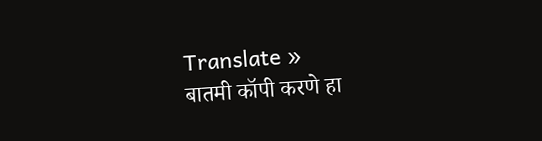Translate »
बातमी कॉपी करणे हा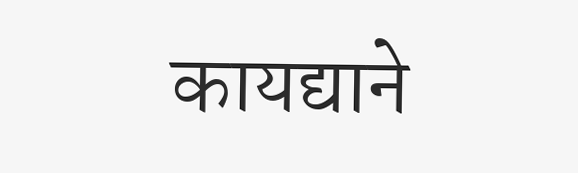कायद्याने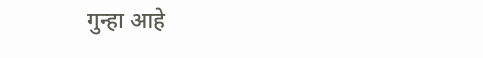गुन्हा आहे